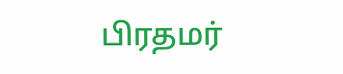பிரதமர்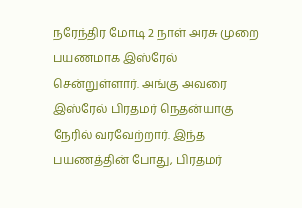நரேந்திர மோடி 2 நாள் அரசு முறை பயணமாக இஸ்ரேல் சென்றுள்ளார். அங்கு அவரை இஸ்ரேல் பிரதமர் நெதன்யாகு நேரில் வரவேற்றார். இந்த பயணத்தின் போது, பிரதமர்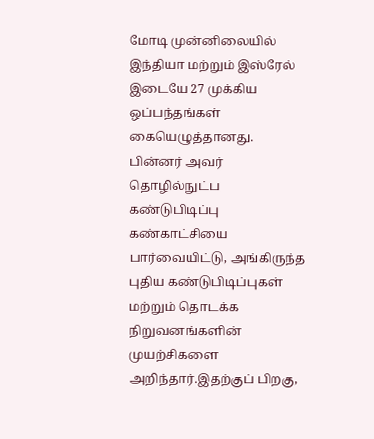மோடி முன்னிலையில் இந்தியா மற்றும் இஸ்ரேல் இடையே 27 முக்கிய ஒப்பந்தங்கள் கையெழுத்தானது. பின்னர் அவர் தொழில்நுட்ப கண்டுபிடிப்பு கண்காட்சியை பார்வையிட்டு, அங்கிருந்த புதிய கண்டுபிடிப்புகள் மற்றும் தொடக்க நிறுவனங்களின் முயற்சிகளை அறிந்தார்.இதற்குப் பிறகு,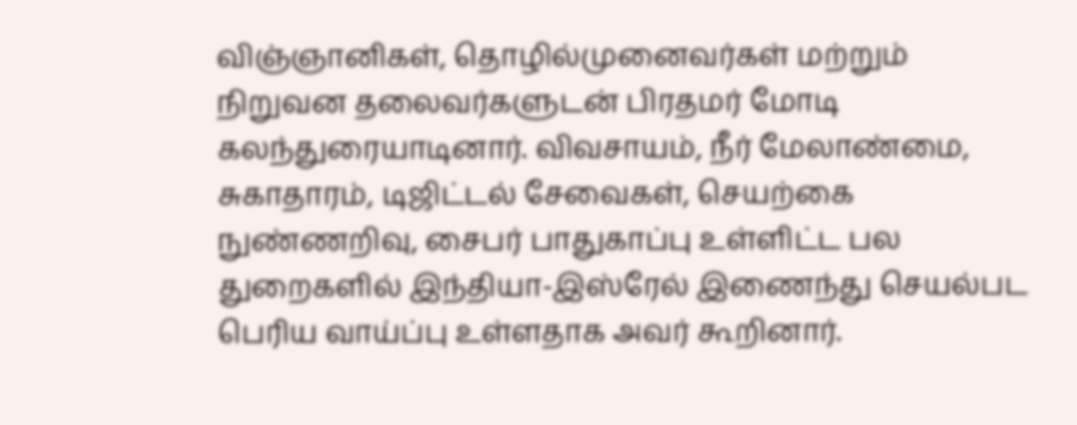விஞ்ஞானிகள், தொழில்முனைவர்கள் மற்றும் நிறுவன தலைவர்களுடன் பிரதமர் மோடி கலந்துரையாடினார். விவசாயம், நீர் மேலாண்மை, சுகாதாரம், டிஜிட்டல் சேவைகள், செயற்கை நுண்ணறிவு, சைபர் பாதுகாப்பு உள்ளிட்ட பல துறைகளில் இந்தியா-இஸ்ரேல் இணைந்து செயல்பட பெரிய வாய்ப்பு உள்ளதாக அவர் கூறினார்.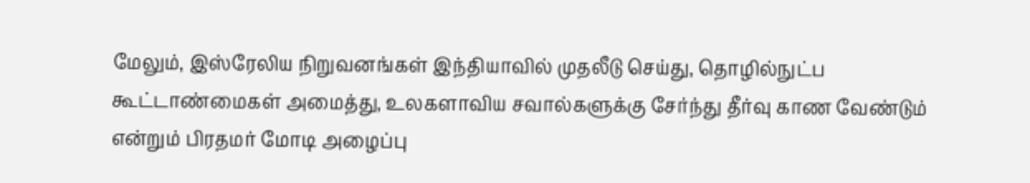மேலும், இஸ்ரேலிய நிறுவனங்கள் இந்தியாவில் முதலீடு செய்து, தொழில்நுட்ப கூட்டாண்மைகள் அமைத்து, உலகளாவிய சவால்களுக்கு சேர்ந்து தீர்வு காண வேண்டும் என்றும் பிரதமர் மோடி அழைப்பு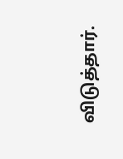விடுத்தார்.